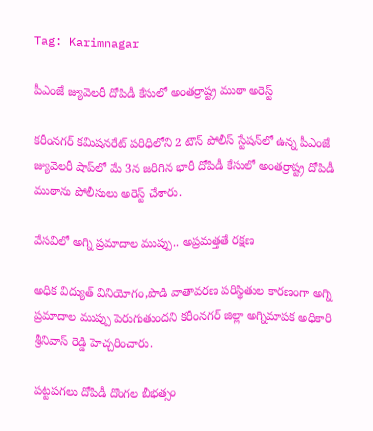Tag: Karimnagar

పీఎంజే జ్యువెలరీ దోపిడీ కేసులో అంతర్రాష్ట్ర ముఠా అరెస్ట్

కరీంనగర్ కమిషనరేట్ పరిధిలోని 2 టౌన్ పోలీస్ స్టేషన్‌లో ఉన్న పీఎంజే జ్యువెలరీ షాప్‌లో మే 3న జరిగిన భారీ దోపిడీ కేసులో అంతర్రాష్ట్ర దోపిడీ ముఠాను పోలీసులు అరెస్ట్ చేశారు.

వేసవిలో అగ్ని ప్రమాదాల ముప్పు.. అప్రమత్తతే రక్షణ

అధిక విద్యుత్ వినియోగం,పొడి వాతావరణ పరిస్థితుల కారణంగా అగ్ని ప్రమాదాల ముప్పు పెరుగుతుందని కరీంనగర్ జిల్లా అగ్నిమాపక అధికారి శ్రీనివాస్ రెడ్డి హెచ్చరించారు.

పట్టపగలు దోపిడీ దొంగల బీభత్సం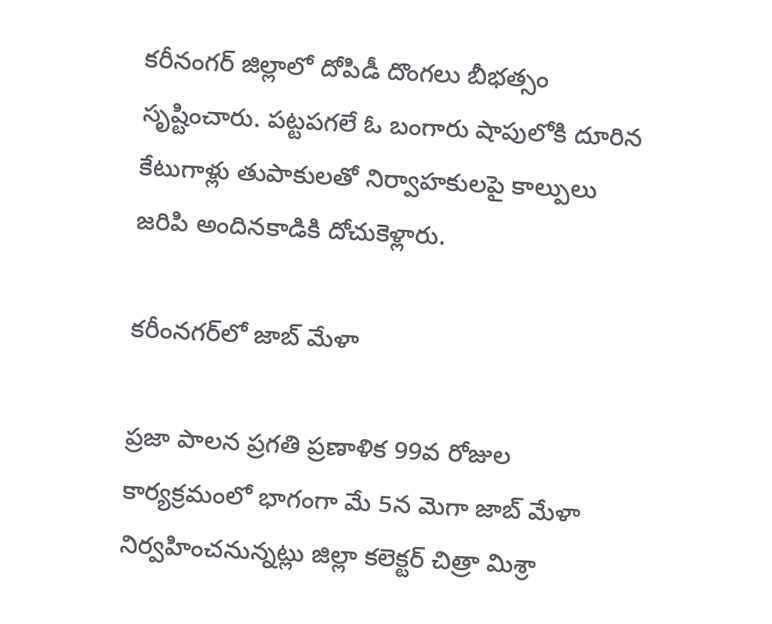కరీనంగర్ జిల్లాలో దోపిడీ దొంగలు బీభత్సం సృష్టించారు. పట్టపగలే ఓ బంగారు షాపులోకి దూరిన కేటుగాళ్లు తుపాకులతో నిర్వాహకులపై కాల్పులు జరిపి అందినకాడికి దోచుకెళ్లారు.

కరీంనగర్‌లో జాబ్ మేళా

ప్రజా పాలన ప్రగతి ప్రణాళిక 99వ రోజుల కార్యక్రమంలో భాగంగా మే 5న మెగా జాబ్ మేళా నిర్వహించనున్నట్లు జిల్లా కలెక్టర్ చిత్రా మిశ్రా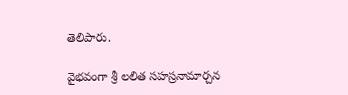తెలిపారు.

వైభవంగా శ్రీ లలిత సహస్రనామార్చన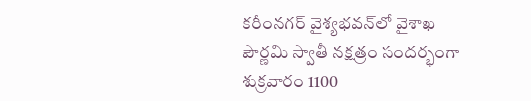కరీంనగర్ వైశ్యభవన్‌లో వైశాఖ పౌర్ణమి స్వాతీ నక్షత్రం సందర్భంగా శుక్రవారం 1100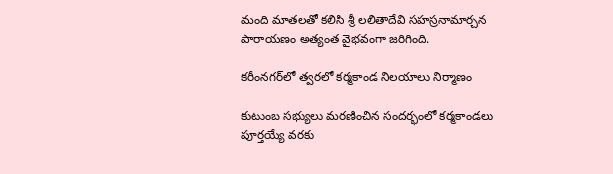మంది మాతలతో కలిసి శ్రీ లలితాదేవి సహస్రనామార్చన పారాయణం అత్యంత వైభవంగా జరిగింది.

కరీంనగర్‌లో త్వరలో కర్మకాండ నిలయాలు నిర్మాణం

కుటుంబ సభ్యులు మరణించిన సందర్భంలో కర్మకాండలు పూర్తయ్యే వరకు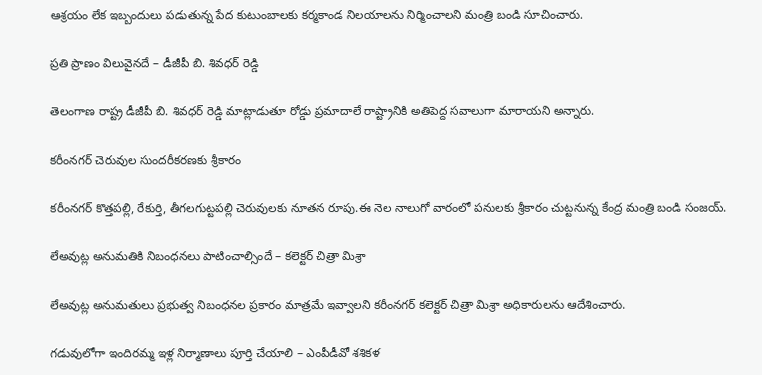ఆశ్రయం లేక ఇబ్బందులు పడుతున్న పేద కుటుంబాలకు కర్మకాండ నిలయాలను నిర్మించాలని మంత్రి బండి సూచించారు.

ప్రతి ప్రాణం విలువైనదే – డీజీపీ బి. శివధర్ రెడ్డి

తెలంగాణ రాష్ట్ర డీజీపీ బి. శివధర్ రెడ్డి మాట్లాడుతూ రోడ్డు ప్రమాదాలే రాష్ట్రానికి అతిపెద్ద సవాలుగా మారాయని అన్నారు.

కరీంనగర్ చెరువుల సుందరీకరణకు శ్రీకారం

కరీంనగర్ కొత్తపల్లి, రేకుర్తి, తీగలగుట్టపల్లి చెరువులకు నూతన రూపు.ఈ నెల నాలుగో వారంలో పనులకు శ్రీకారం చుట్టనున్న కేంద్ర మంత్రి బండి సంజయ్.

లేఅవుట్ల అనుమతికి నిబంధనలు పాటించాల్సిందే – కలెక్టర్ చిత్రా మిశ్రా

లేఅవుట్ల అనుమతులు ప్రభుత్వ నిబంధనల ప్రకారం మాత్రమే ఇవ్వాలని కరీంనగర్ కలెక్టర్ చిత్రా మిశ్రా అధికారులను ఆదేశించారు.

గడువులోగా ఇందిరమ్మ ఇళ్ల నిర్మాణాలు పూర్తి చేయాలి – ఎంపీడీవో శశికళ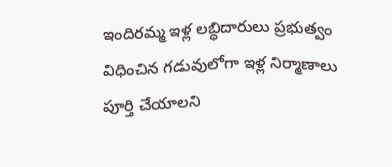ఇందిరమ్మ ఇళ్ల లబ్ధిదారులు ప్రభుత్వం విధించిన గడువులోగా ఇళ్ల నిర్మాణాలు పూర్తి చేయాలని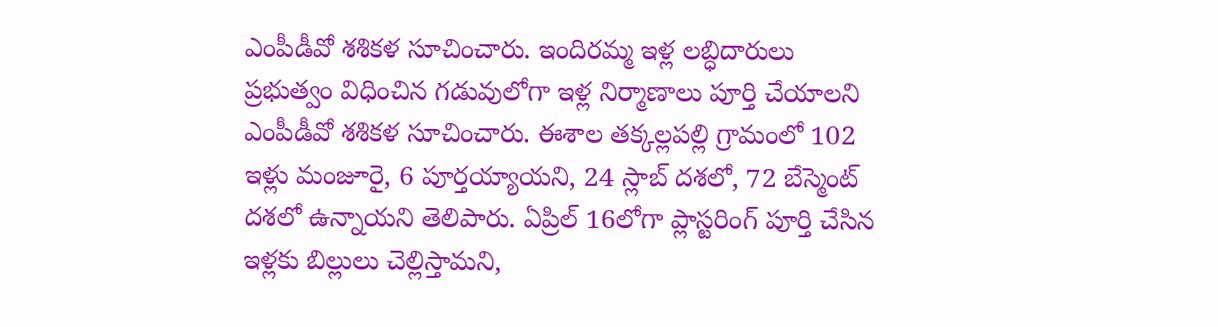ఎంపీడీవో శశికళ సూచించారు. ఇందిరమ్మ ఇళ్ల లబ్ధిదారులు ప్రభుత్వం విధించిన గడువులోగా ఇళ్ల నిర్మాణాలు పూర్తి చేయాలని ఎంపీడీవో శశికళ సూచించారు. ఈశాల తక్కల్లపల్లి గ్రామంలో 102 ఇళ్లు మంజూరై, 6 పూర్తయ్యాయని, 24 స్లాబ్ దశలో, 72 బేస్మెంట్ దశలో ఉన్నాయని తెలిపారు. ఏప్రిల్ 16లోగా ప్లాస్టరింగ్ పూర్తి చేసిన ఇళ్లకు బిల్లులు చెల్లిస్తామని,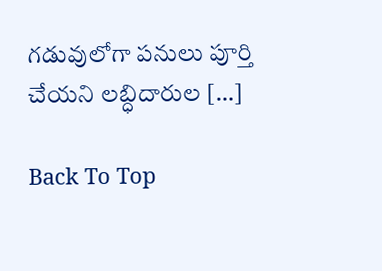గడువులోగా పనులు పూర్తి చేయని లబ్ధిదారుల […]

Back To Top